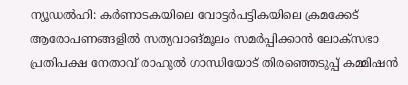ന്യൂഡൽഹി: കർണാടകയിലെ വോട്ടർപട്ടികയിലെ ക്രമക്കേട് ആരോപണങ്ങളിൽ സത്യവാങ്മൂലം സമർപ്പിക്കാൻ ലോക്സഭാ പ്രതിപക്ഷ നേതാവ് രാഹുൽ ഗാന്ധിയോട് തിരഞ്ഞെടുപ്പ് കമ്മിഷൻ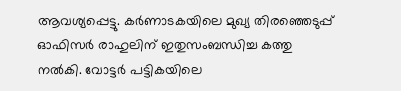ആവശ്യപ്പെട്ടു. കർണാടകയിലെ മുഖ്യ തിരഞ്ഞെടുപ്പ് ഓഫിസർ രാഹുലിന് ഇതുസംബന്ധിച്ച കത്തു നൽകി. വോട്ടർ പട്ടികയിലെ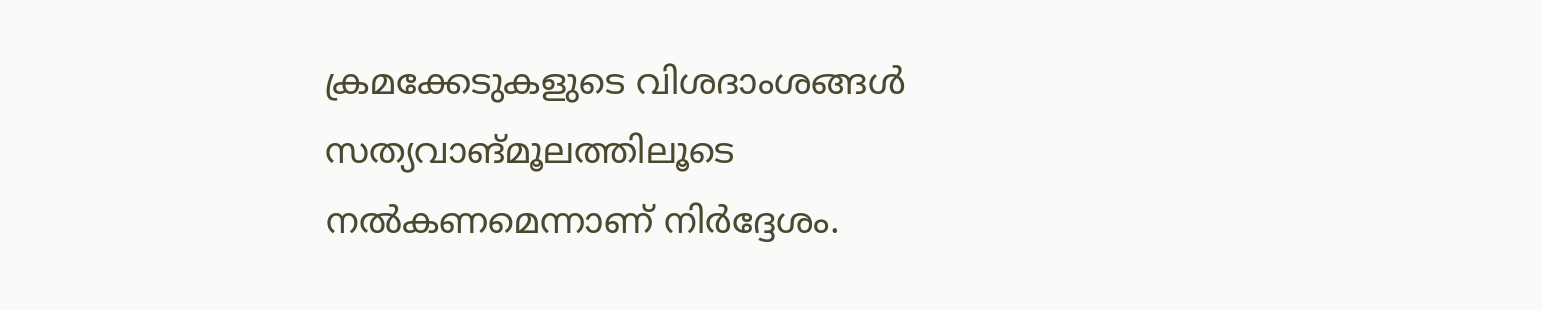ക്രമക്കേടുകളുടെ വിശദാംശങ്ങൾ സത്യവാങ്മൂലത്തിലൂടെ നൽകണമെന്നാണ് നിർദ്ദേശം.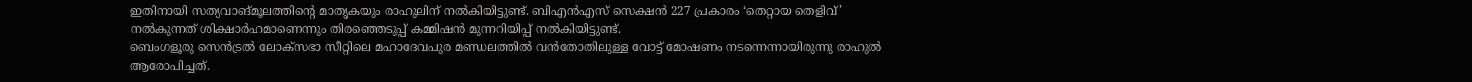ഇതിനായി സത്യവാങ്മൂലത്തിന്റെ മാതൃകയും രാഹുലിന് നൽകിയിട്ടുണ്ട്. ബിഎൻഎസ് സെക്ഷൻ 227 പ്രകാരം ‘തെറ്റായ തെളിവ്’ നൽകുന്നത് ശിക്ഷാർഹമാണെന്നും തിരഞ്ഞെടുപ്പ് കമ്മിഷൻ മുന്നറിയിപ്പ് നൽകിയിട്ടുണ്ട്.
ബെംഗളൂരു സെൻട്രൽ ലോക്സഭാ സീറ്റിലെ മഹാദേവപുര മണ്ഡലത്തിൽ വൻതോതിലുള്ള വോട്ട് മോഷണം നടന്നെന്നായിരുന്നു രാഹുൽ ആരോപിച്ചത്.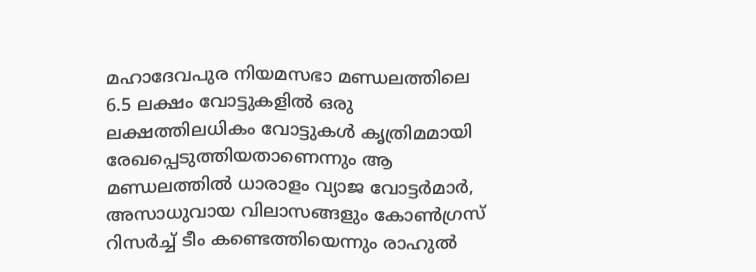മഹാദേവപുര നിയമസഭാ മണ്ഡലത്തിലെ 6.5 ലക്ഷം വോട്ടുകളിൽ ഒരു ലക്ഷത്തിലധികം വോട്ടുകൾ കൃത്രിമമായി രേഖപ്പെടുത്തിയതാണെന്നും ആ മണ്ഡലത്തിൽ ധാരാളം വ്യാജ വോട്ടർമാർ, അസാധുവായ വിലാസങ്ങളും കോൺഗ്രസ് റിസർച്ച് ടീം കണ്ടെത്തിയെന്നും രാഹുൽ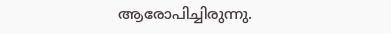ആരോപിച്ചിരുന്നു.